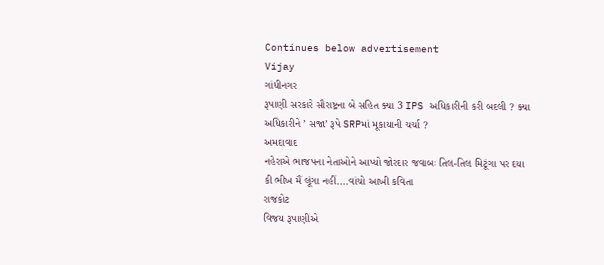Continues below advertisement
Vijay
ગાંધીનગર
રૂપાણી સરકારે સૌરાષ્ટ્રના બે સહિત ક્યા 3 IPS અધિકારીની કરી બદલી ? ક્યા અધિકારીને ’ સજા’ રૂપે SRPમાં મૂકાયાની ચર્ચા ?
અમદાવાદ
નહેરાએ ભાજપના નેતાઓને આપ્યો જોરદાર જવાબઃ તિલ-તિલ મિટૂંગા પર દયા કી ભીખ મૈં લૂંગા નહીં....વાંચો આખી કવિતા
રાજકોટ
વિજય રૂપાણીએ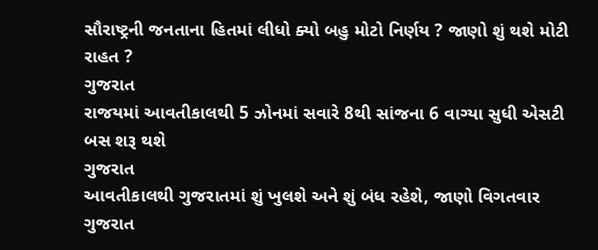સૌરાષ્ટ્રની જનતાના હિતમાં લીધો ક્યો બહુ મોટો નિર્ણય ? જાણો શું થશે મોટી રાહત ?
ગુજરાત
રાજયમાં આવતીકાલથી 5 ઝોનમાં સવારે 8થી સાંજના 6 વાગ્યા સુધી એસટી બસ શરૂ થશે
ગુજરાત
આવતીકાલથી ગુજરાતમાં શું ખુલશે અને શું બંધ રહેશે, જાણો વિગતવાર
ગુજરાત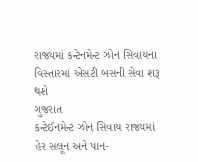રાજ્યમાં કન્ટેનમેન્ટ ઝોન સિવાયના વિસ્તારમાં એસટી બસની સેવા શરૂ થશે
ગુજરાત
કન્ટેઈનમેન્ટ ઝોન સિવાય રાજ્યમાં હેર સલૂન અને પાન-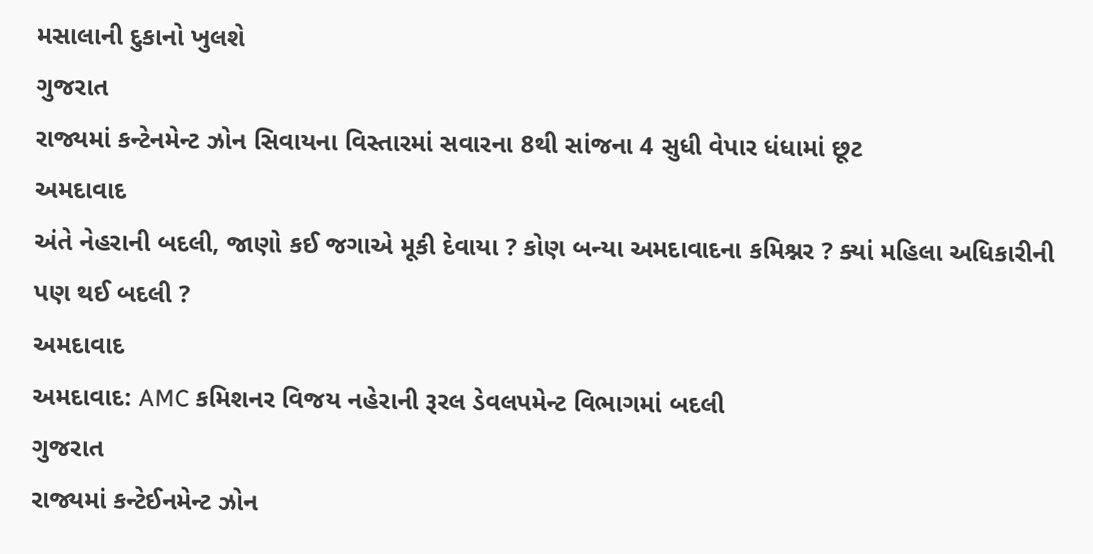મસાલાની દુકાનો ખુલશે
ગુજરાત
રાજ્યમાં કન્ટેનમેન્ટ ઝોન સિવાયના વિસ્તારમાં સવારના 8થી સાંજના 4 સુધી વેપાર ધંધામાં છૂટ
અમદાવાદ
અંતે નેહરાની બદલી, જાણો કઈ જગાએ મૂકી દેવાયા ? કોણ બન્યા અમદાવાદના કમિશ્નર ? ક્યાં મહિલા અધિકારીની પણ થઈ બદલી ?
અમદાવાદ
અમદાવાદ: AMC કમિશનર વિજય નહેરાની રૂરલ ડેવલપમેન્ટ વિભાગમાં બદલી
ગુજરાત
રાજ્યમાં કન્ટેઈનમેન્ટ ઝોન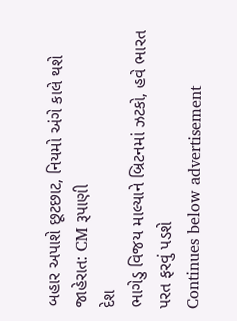બહાર અપાશે છૂટછાટ, નિયમો અંગે કાલે થશે જાહેરાત: CM રૂપાણી
દેશ
ભાગેડુ વિજય માલ્યાને બ્રિટનમાં ઝટકો, હવે ભારત પરત ફરવું પડશે
Continues below advertisement